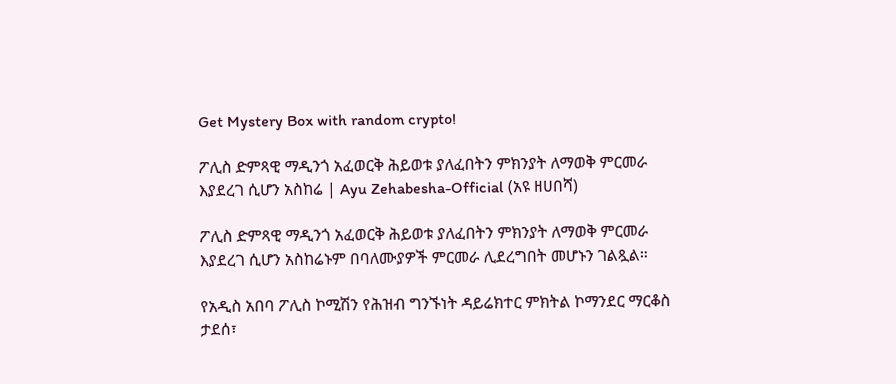Get Mystery Box with random crypto!

ፖሊስ ድምጻዊ ማዲንጎ አፈወርቅ ሕይወቱ ያለፈበትን ምክንያት ለማወቅ ምርመራ እያደረገ ሲሆን አስከሬ | Ayu Zehabesha-Official (አዩ ዘሀበሻ)

ፖሊስ ድምጻዊ ማዲንጎ አፈወርቅ ሕይወቱ ያለፈበትን ምክንያት ለማወቅ ምርመራ እያደረገ ሲሆን አስከሬኑም በባለሙያዎች ምርመራ ሊደረግበት መሆኑን ገልጿል።

የአዲስ አበባ ፖሊስ ኮሚሽን የሕዝብ ግንኙነት ዳይሬክተር ምክትል ኮማንደር ማርቆስ ታደሰ፣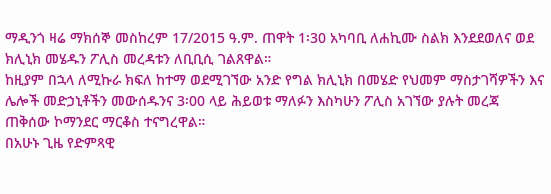ማዲንጎ ዛሬ ማክሰኞ መስከረም 17/2015 ዓ.ም. ጠዋት 1፡30 አካባቢ ለሐኪሙ ስልክ እንደደወለና ወደ ክሊኒክ መሄዱን ፖሊስ መረዳቱን ለቢቢሲ ገልጸዋል።
ከዚያም በኋላ ለሚኩራ ክፍለ ከተማ ወደሚገኘው አንድ የግል ክሊኒክ በመሄድ የህመም ማስታገሻዎችን እና ሌሎች መድኃኒቶችን መውሰዱንና 3፡00 ላይ ሕይወቱ ማለፉን እስካሁን ፖሊስ አገኘው ያሉት መረጃ ጠቅሰው ኮማንደር ማርቆስ ተናግረዋል።
በአሁኑ ጊዜ የድምጻዊ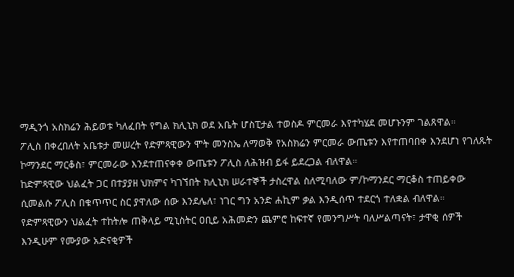ማዲንጎ አስክሬን ሕይወቱ ካለፈበት የግል ክሊኒክ ወደ አቤት ሆስፒታል ተወስዶ ምርመራ እየተካሄደ መሆኑንም ገልጸዋል።
ፖሊስ በቀረበለት አቤቱታ መሠረት የድምጻዊውን ሞት መንስኤ ለማወቅ የአስክሬን ምርመራ ውጤቱን እየተጠባበቀ እንደሆነ የገለጹት ኮማንደር ማርቆስ፣ ምርመራው እንደተጠናቀቀ ውጤቱን ፖሊስ ለሕዝብ ይፋ ይደረጋል ብለዋል።
ከድምጻዊው ህልፈት ጋር በተያያዘ ህክምና ካገኘበት ክሊኒክ ሠራተኞች ታስረዋል ስለሚባለው ም/ኮማንደር ማርቆስ ተጠይቀው ሲመልሱ ፖሊስ በቁጥጥር ስር ያዋለው ሰው እንደሌለ፣ ነገር ግን አንድ ሐኪም ቃል እንዲሰጥ ተደርጎ ተለቋል ብለዋል።
የድምጻዊውን ህልፈት ተከትሎ ጠቅላይ ሚኒስትር ዐቢይ አሕመድን ጨምሮ ከፍተኛ የመንግሥት ባለሥልጣናት፣ ታዋቂ ሰዎች እንዲሁም የሙያው አድናቂዎች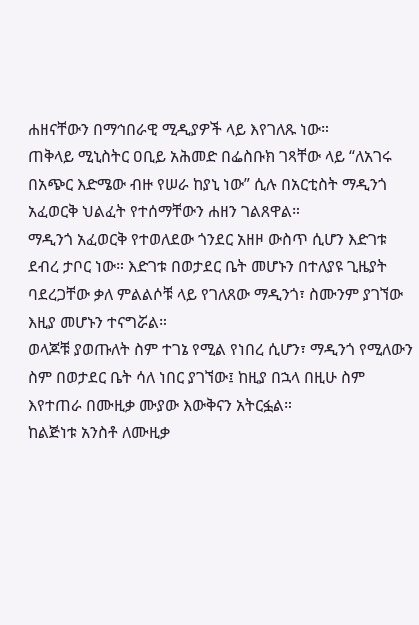ሐዘናቸውን በማኅበራዊ ሚዲያዎች ላይ እየገለጹ ነው።
ጠቅላይ ሚኒስትር ዐቢይ አሕመድ በፌስቡክ ገጻቸው ላይ “ለአገሩ በአጭር እድሜው ብዙ የሠራ ከያኒ ነው” ሲሉ በአርቲስት ማዲንጎ አፈወርቅ ህልፈት የተሰማቸውን ሐዘን ገልጸዋል።
ማዲንጎ አፈወርቅ የተወለደው ጎንደር አዘዞ ውስጥ ሲሆን እድገቱ ደብረ ታቦር ነው። እድገቱ በወታደር ቤት መሆኑን በተለያዩ ጊዜያት ባደረጋቸው ቃለ ምልልሶቹ ላይ የገለጸው ማዲንጎ፣ ስሙንም ያገኘው እዚያ መሆኑን ተናግሯል።
ወላጆቹ ያወጡለት ስም ተገኔ የሚል የነበረ ሲሆን፣ ማዲንጎ የሚለውን ስም በወታደር ቤት ሳለ ነበር ያገኘው፤ ከዚያ በኋላ በዚሁ ስም እየተጠራ በሙዚቃ ሙያው እውቅናን አትርፏል።
ከልጅነቱ አንስቶ ለሙዚቃ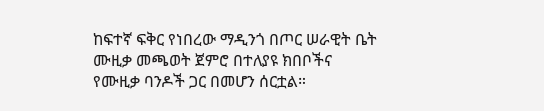ከፍተኛ ፍቅር የነበረው ማዲንጎ በጦር ሠራዊት ቤት ሙዚቃ መጫወት ጀምሮ በተለያዩ ክበቦችና የሙዚቃ ባንዶች ጋር በመሆን ሰርቷል።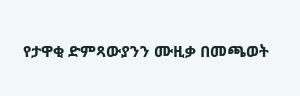የታዋቂ ድምጻውያንን ሙዚቃ በመጫወት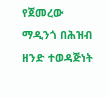የጀመረው ማዲንጎ በሕዝብ ዘንድ ተወዳጅነት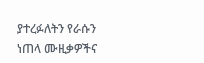ያተረፉለትን የራሱን ነጠላ ሙዚቃዎችና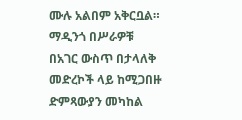ሙሉ አልበም አቅርቧል።
ማዲንጎ በሥራዎቹ በአገር ውስጥ በታላለቅ መድረኮች ላይ ከሚጋበዙ ድምጻውያን መካከል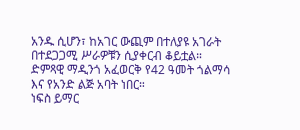አንዱ ሲሆን፣ ከአገር ውጪም በተለያዩ አገራት በተደጋጋሚ ሥራዎቹን ሲያቀርብ ቆይቷል።
ድምጻዊ ማዲንጎ አፈወርቅ የ42 ዓመት ጎልማሳ እና የአንድ ልጅ አባት ነበር።
ነፍስ ይማር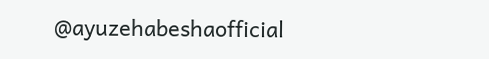@ayuzehabeshaofficial